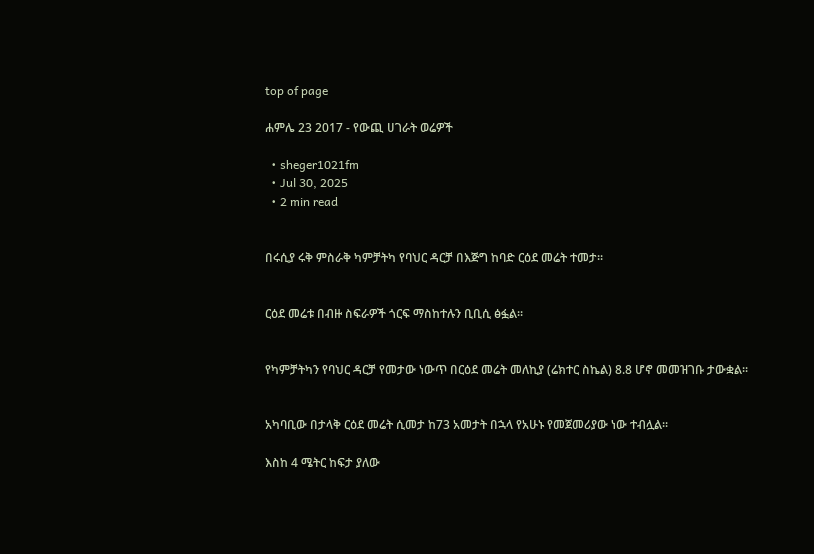top of page

ሐምሌ 23 2017 - የውጪ ሀገራት ወሬዎች

  • sheger1021fm
  • Jul 30, 2025
  • 2 min read


በሩሲያ ሩቅ ምስራቅ ካምቻትካ የባህር ዳርቻ በእጅግ ከባድ ርዕደ መሬት ተመታ፡፡


ርዕደ መሬቱ በብዙ ስፍራዎች ጎርፍ ማስከተሉን ቢቢሲ ፅፏል፡፡


የካምቻትካን የባህር ዳርቻ የመታው ነውጥ በርዕደ መሬት መለኪያ (ሬክተር ስኬል) 8.8 ሆኖ መመዝገቡ ታውቋል፡፡


አካባቢው በታላቅ ርዕደ መሬት ሲመታ ከ73 አመታት በኋላ የአሁኑ የመጀመሪያው ነው ተብሏል፡፡

እስከ 4 ሜትር ከፍታ ያለው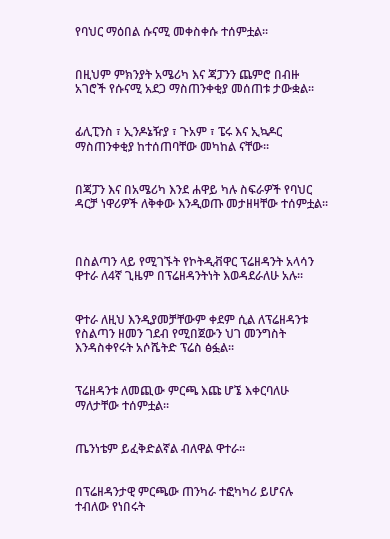የባህር ማዕበል ሱናሚ መቀስቀሱ ተሰምቷል፡፡


በዚህም ምክንያት አሜሪካ እና ጃፓንን ጨምሮ በብዙ አገሮች የሱናሚ አደጋ ማስጠንቀቂያ መሰጠቱ ታውቋል፡፡


ፊሊፒንስ ፣ ኢንዶኔዥያ ፣ ጉአም ፣ ፔሩ እና ኢኳዶር ማስጠንቀቂያ ከተሰጠባቸው መካከል ናቸው፡፡


በጃፓን እና በአሜሪካ እንደ ሐዋይ ካሉ ስፍራዎች የባህር ዳርቻ ነዋሪዎች ለቅቀው እንዲወጡ መታዘዛቸው ተሰምቷል፡፡



በስልጣን ላይ የሚገኙት የኮትዲቭዋር ፕሬዘዳንት አላሳን ዋተራ ለ4ኛ ጊዜም በፕሬዘዳንትነት እወዳደራለሁ አሉ፡፡


ዋተራ ለዚህ እንዲያመቻቸውም ቀደም ሲል ለፕሬዘዳንቱ የስልጣን ዘመን ገደብ የሚበጀውን ህገ መንግስት እንዳስቀየሩት አሶሼትድ ፕሬስ ፅፏል፡፡


ፕሬዘዳንቱ ለመጪው ምርጫ እጩ ሆኜ እቀርባለሁ ማለታቸው ተሰምቷል፡፡


ጤንነቴም ይፈቅድልኛል ብለዋል ዋተራ፡፡


በፕሬዘዳንታዊ ምርጫው ጠንካራ ተፎካካሪ ይሆናሉ ተብለው የነበሩት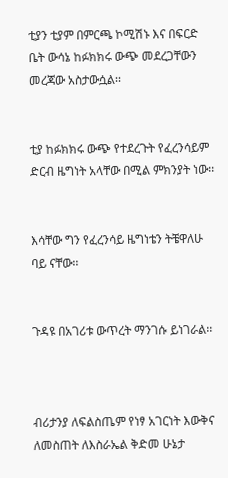ቲያን ቲያም በምርጫ ኮሚሽኑ እና በፍርድ ቤት ውሳኔ ከፉክክሩ ውጭ መደረጋቸውን መረጃው አስታውሷል፡፡


ቲያ ከፉክክሩ ውጭ የተደረጉት የፈረንሳይም ድርብ ዜግነት አላቸው በሚል ምክንያት ነው፡፡


እሳቸው ግን የፈረንሳይ ዜግነቴን ትቼዋለሁ ባይ ናቸው፡፡


ጉዳዩ በአገሪቱ ውጥረት ማንገሱ ይነገራል፡፡



ብሪታንያ ለፍልስጤም የነፃ አገርነት እውቅና ለመስጠት ለእስራኤል ቅድመ ሁኔታ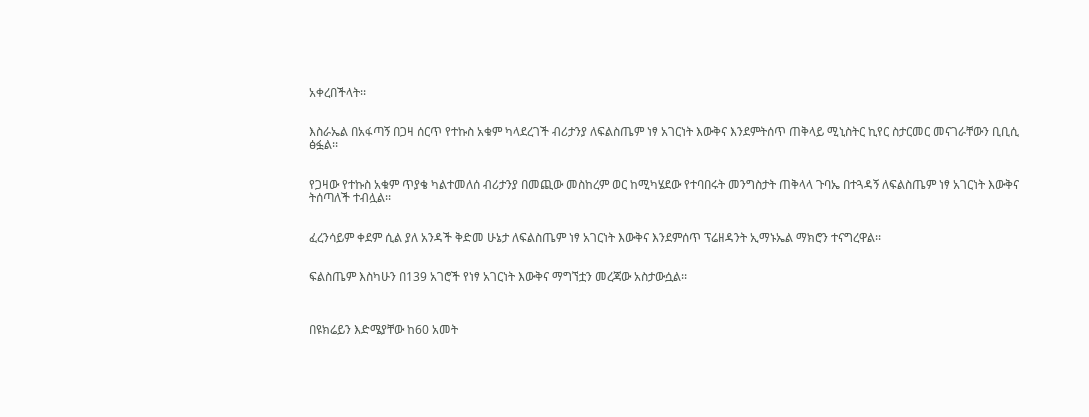አቀረበችላት፡፡


እስራኤል በአፋጣኝ በጋዛ ሰርጥ የተኩስ አቁም ካላደረገች ብሪታንያ ለፍልስጤም ነፃ አገርነት እውቅና እንደምትሰጥ ጠቅላይ ሚኒስትር ኪየር ስታርመር መናገራቸውን ቢቢሲ ፅፏል፡፡


የጋዛው የተኩስ አቁም ጥያቄ ካልተመለሰ ብሪታንያ በመጪው መስከረም ወር ከሚካሄደው የተባበሩት መንግስታት ጠቅላላ ጉባኤ በተጓዳኝ ለፍልስጤም ነፃ አገርነት እውቅና ትሰጣለች ተብሏል፡፡


ፈረንሳይም ቀደም ሲል ያለ አንዳች ቅድመ ሁኔታ ለፍልስጤም ነፃ አገርነት እውቅና እንደምሰጥ ፕሬዘዳንት ኢማኑኤል ማክሮን ተናግረዋል፡፡


ፍልስጤም እስካሁን በ139 አገሮች የነፃ አገርነት እውቅና ማግኘቷን መረጃው አስታውሷል፡፡



በዩክሬይን እድሜያቸው ከ60 አመት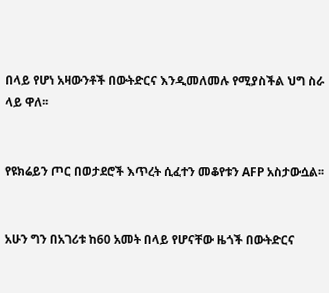በላይ የሆነ አዛውንቶች በውትድርና እንዲመለመሉ የሚያስችል ህግ ስራ ላይ ዋለ፡፡


የዩክሬይን ጦር በወታደሮች እጥረት ሲፈተን መቆየቱን AFP አስታውሷል፡፡


አሁን ግን በአገሪቱ ከ60 አመት በላይ የሆናቸው ዜጎች በውትድርና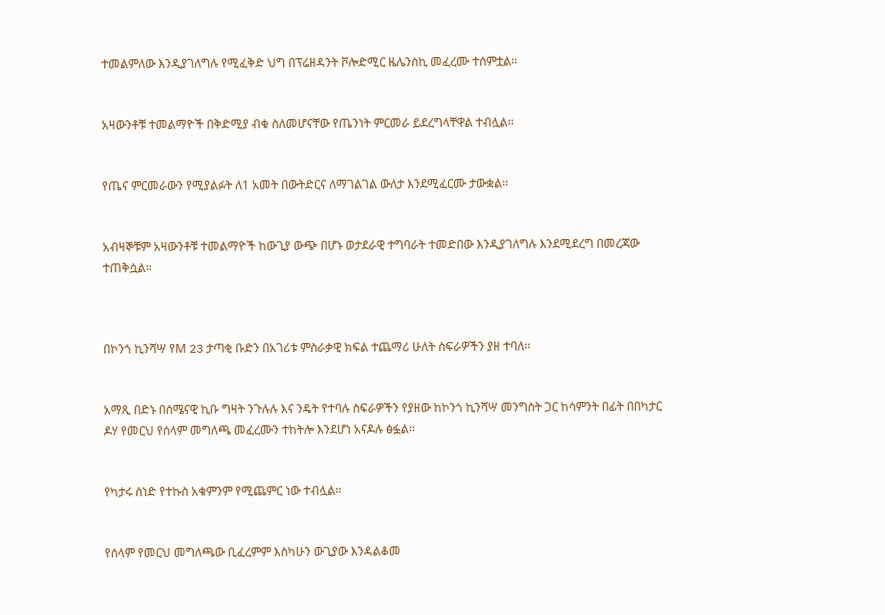ተመልምለው እንዲያገለግሉ የሚፈቅድ ህግ በፕሬዘዳንት ቮሎድሚር ዜሌንስኪ መፈረሙ ተሰምቷል፡፡


አዛውንቶቹ ተመልማዮች በቅድሚያ ብቁ ስለመሆናቸው የጤንነት ምርመራ ይደረግላቸዋል ተብሏል፡፡


የጤና ምርመራውን የሚያልፉት ለ1 አመት በውትድርና ለማገልገል ውለታ እንደሚፈርሙ ታውቋል፡፡


አብዛኞቹም አዛውንቶቹ ተመልማዮች ከውጊያ ውጭ በሆኑ ወታደራዊ ተግባራት ተመድበው እንዲያገለግሉ እንደሚደረግ በመረጃው ተጠቅሷል፡፡



በኮንጎ ኪንሻሣ የM 23 ታጣቂ ቡድን በአገሪቱ ምስራቃዊ ክፍል ተጨማሪ ሁለት ስፍራዎችን ያዘ ተባለ፡፡


አማጺ በድኑ በሰሜናዊ ኪቡ ግዛት ንጉሉሉ እና ንዴት የተባሉ ስፍራዎችን የያዘው ከኮንጎ ኪንሻሣ መንግስት ጋር ከሳምንት በፊት በበካታር ዶሃ የመርህ የሰላም መግለጫ መፈረሙን ተከትሎ እንደሆነ አናዶሉ ፅፏል፡፡


የካታሩ ሰነድ የተኩስ አቁምንም የሚጨምር ነው ተብሏል፡፡


የሰላም የመርህ መግለጫው ቢፈረምም እስካሁን ውጊያው እንዳልቆመ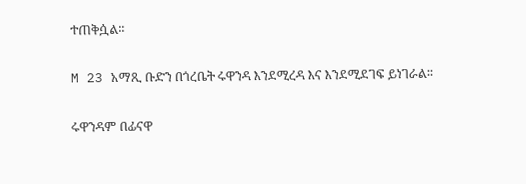ተጠቅሷል፡፡


M 23 አማጺ ቡድን በጎረቤት ሩዋንዳ እንደሚረዳ እና እንደሚደገፍ ይነገራል፡፡


ሩዋንዳም በፊናዋ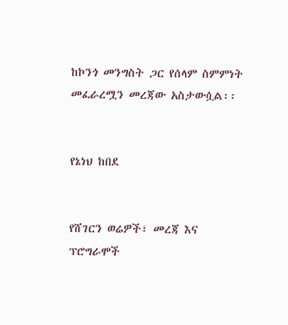ከኮንጎ መንግስት ጋር የሰላም ስምምነት መፈራረሟን መረጃው አስታውሷል፡፡


የኔነህ ከበደ


የሸገርን ወሬዎች፣ መረጃ እና ፕሮግራሞች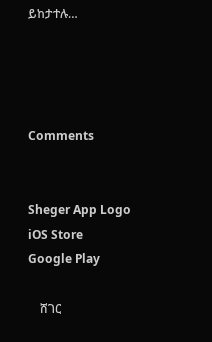ይከታተሉ…




Comments


Sheger App Logo
iOS Store
Google Play

    ሸገር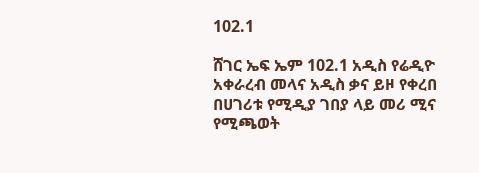102.1

ሸገር ኤፍ ኤም 102.1 አዲስ የሬዲዮ አቀራረብ መላና አዲስ ቃና ይዞ የቀረበ በሀገሪቱ የሚዲያ ገበያ ላይ መሪ ሚና የሚጫወት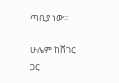ጣቢያ ነው፡፡

ሁሌም ከሸገር ጋር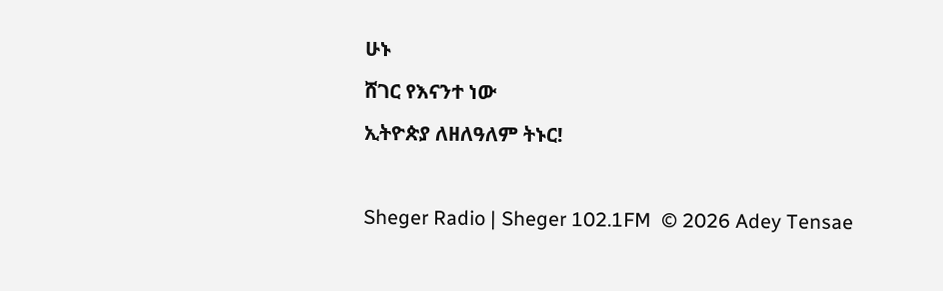ሁኑ
ሸገር የእናንተ ነው
ኢትዮጵያ ለዘለዓለም ትኑር!

Sheger Radio | Sheger 102.1FM  © 2026 Adey Tensae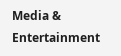Media & Entertainment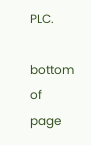PLC.

bottom of page